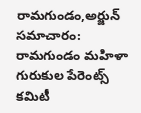రామగుండం,అర్జున్ సమాచారం:
రామగుండం మహిళా గురుకుల పేరెంట్స్ కమిటీ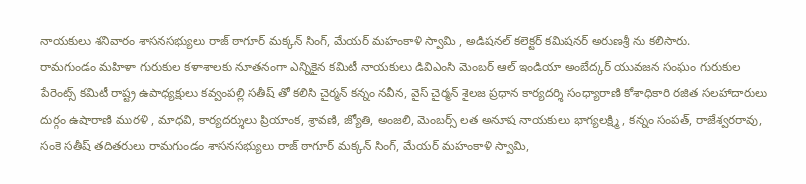నాయకులు శనివారం శాసనసభ్యులు రాజ్ ఠాగూర్ మక్కన్ సింగ్, మేయర్ మహంకాళి స్వామి , అడిషనల్ కలెక్టర్ కమిషనర్ అరుణశ్రీ ను కలిసారు.
రామగుండం మహిళా గురుకుల కళాశాలకు నూతనంగా ఎన్నికైన కమిటీ నాయకులు డివిఎంసి మెంబర్ ఆల్ ఇండియా అంబేద్కర్ యువజన సంఘం గురుకుల పేరెంట్స్ కమిటీ రాష్ట్ర ఉపాధ్యక్షులు కవ్వంపల్లి సతీష్ తో కలిసి చైర్మన్ కన్నం నవీన, వైస్ చైర్మన్ శైలజ ప్రధాన కార్యదర్శి సంధ్యారాణి కోశాధికారి రజిత సలహాదారులు దుర్గం ఉషారాణి మురళి , మాధవి, కార్యదర్శులు ప్రియాంక, శ్రావణి, జ్యోతి, అంజలి, మెంబర్స్ లత అనూష నాయకులు భాగ్యలక్ష్మి , కన్నం సంపత్, రాజేశ్వరరావు, సంకె సతీష్ తదితరులు రామగుండం శాసనసభ్యులు రాజ్ ఠాగూర్ మక్కన్ సింగ్, మేయర్ మహంకాళి స్వామి,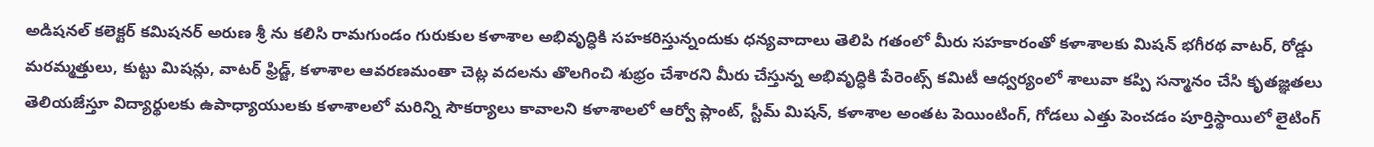అడిషనల్ కలెక్టర్ కమిషనర్ అరుణ శ్రీ ను కలిసి రామగుండం గురుకుల కళాశాల అభివృద్ధికి సహకరిస్తున్నందుకు ధన్యవాదాలు తెలిపి గతంలో మీరు సహకారంతో కళాశాలకు మిషన్ భగీరథ వాటర్, రోడ్డు మరమ్మత్తులు, కుట్టు మిషన్లు, వాటర్ ఫ్రిడ్జ్, కళాశాల ఆవరణమంతా చెట్ల వదలను తొలగించి శుభ్రం చేశారని మీరు చేస్తున్న అభివృద్ధికి పేరెంట్స్ కమిటీ ఆధ్వర్యంలో శాలువా కప్పి సన్మానం చేసి కృతజ్ఞతలు తెలియజేస్తూ విద్యార్థులకు ఉపాధ్యాయులకు కళాశాలలో మరిన్ని సౌకర్యాలు కావాలని కళాశాలలో ఆర్వో ప్లాంట్, స్టీమ్ మిషన్, కళాశాల అంతట పెయింటింగ్, గోడలు ఎత్తు పెంచడం పూర్తిస్థాయిలో లైటింగ్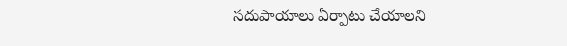సదుపాయాలు ఏర్పాటు చేయాలని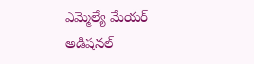ఎమ్మెల్యే మేయర్ అడిషనల్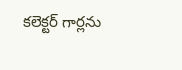కలెక్టర్ గార్లను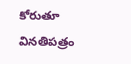కోరుతూ వినతిపత్రం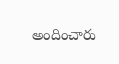అందించారు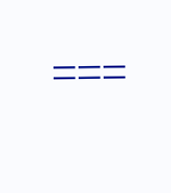===